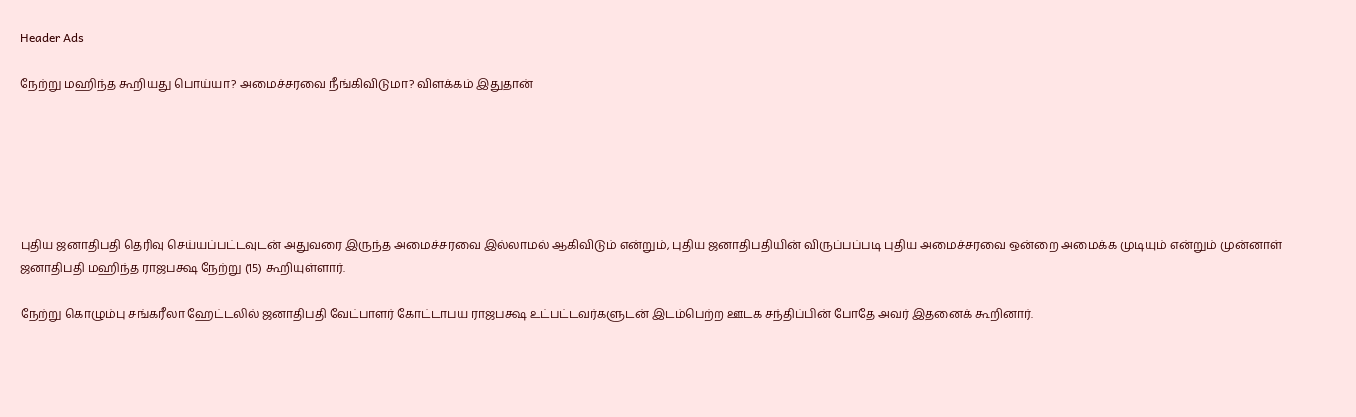Header Ads

நேற்று மஹிந்த கூறியது பொய்யா? அமைச்சரவை நீங்கிவிடுமா? விளக்கம் இதுதான்






புதிய ஜனாதிபதி தெரிவு செய்யப்பட்டவுடன் அதுவரை இருந்த அமைச்சரவை இல்லாமல் ஆகிவிடும் என்றும், புதிய ஜனாதிபதியின் விருப்பப்படி புதிய அமைச்சரவை ஒன்றை அமைக்க முடியும் என்றும் முன்னாள் ஜனாதிபதி மஹிந்த ராஜபக்ஷ நேற்று (15) கூறியுள்ளார்.

நேற்று கொழும்பு சங்கரீலா ஹேட்டலில் ஜனாதிபதி வேட்பாளர் கோட்டாபய ராஜபக்ஷ உட்பட்டவர்களுடன் இடம்பெற்ற ஊடக சந்திப்பின் போதே அவர் இதனைக் கூறினார்.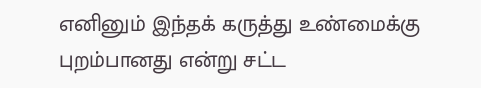எனினும் இந்தக் கருத்து உண்மைக்கு புறம்பானது என்று சட்ட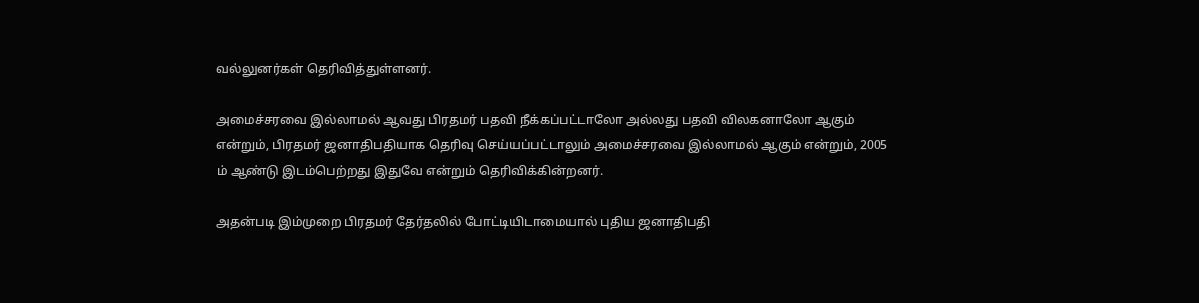வல்லுனர்கள் தெரிவித்துள்ளனர்.

அமைச்சரவை இல்லாமல் ஆவது பிரதமர் பதவி நீக்கப்பட்டாலோ அல்லது பதவி விலகனாலோ ஆகும் என்றும், பிரதமர் ஜனாதிபதியாக தெரிவு செய்யப்பட்டாலும் அமைச்சரவை இல்லாமல் ஆகும் என்றும், 2005 ம் ஆண்டு இடம்பெற்றது இதுவே என்றும் தெரிவிக்கின்றனர்.

அதன்படி இம்முறை பிரதமர் தேர்தலில் போட்டியிடாமையால் புதிய ஜனாதிபதி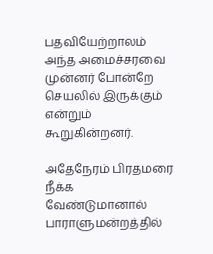பதவியேற்றாலம் அந்த அமைச்சரவை முன்னர் போன்றே செயலில் இருக்கும் என்றும் கூறுகின்றனர்.

அதேநேரம் பிரதமரை நீக்க வேண்டுமானால் பாராளுமன்றத்தில்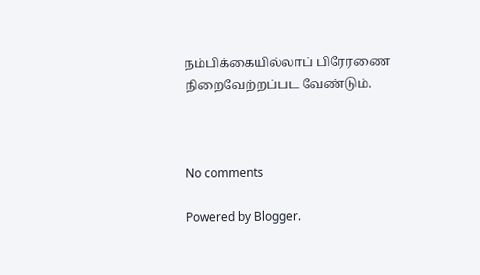நம்பிக்கையில்லாப் பிரேரணை நிறைவேற்றப்பட வேண்டும்.



No comments

Powered by Blogger.